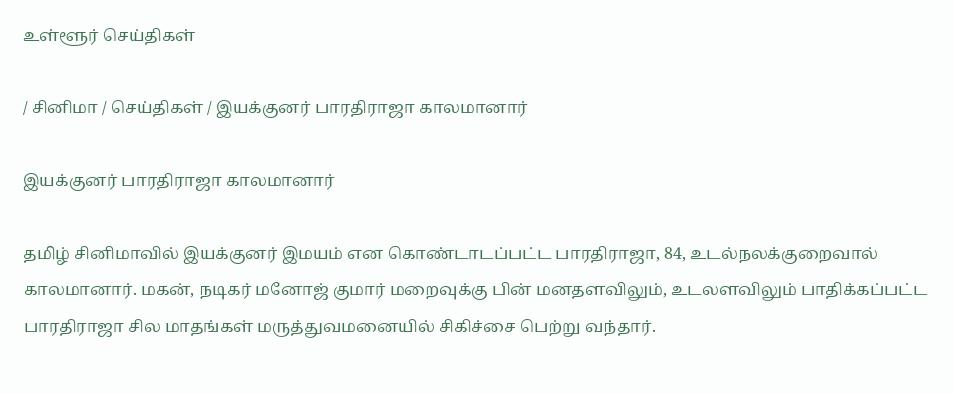உள்ளூர் செய்திகள்

/ சினிமா / செய்திகள் / இயக்குனர் பாரதிராஜா காலமானார்

இயக்குனர் பாரதிராஜா காலமானார்

தமிழ் சினிமாவில் இயக்குனர் இமயம் என கொண்டாடப்பட்ட பாரதிராஜா, 84, உடல்நலக்குறைவால் காலமானார். மகன், நடிகர் மனோஜ் குமார் மறைவுக்கு பின் மனதளவிலும், உடலளவிலும் பாதிக்கப்பட்ட பாரதிராஜா சில மாதங்கள் மருத்துவமனையில் சிகிச்சை பெற்று வந்தார்.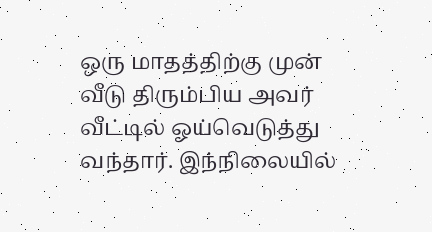ஒரு மாதத்திற்கு முன் வீடு திரும்பிய அவர் வீட்டில் ஓய்வெடுத்து வந்தார். இந்நிலையில்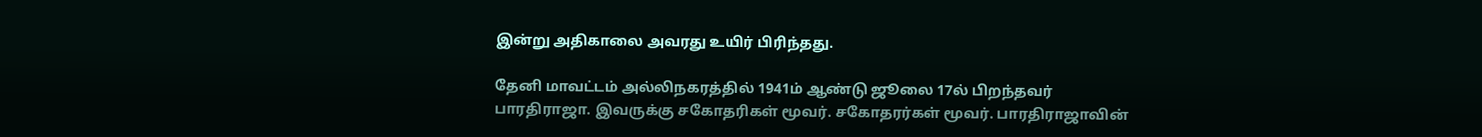இன்று அதிகாலை அவரது உயிர் பிரிந்தது.

தேனி மாவட்டம் அல்லிநகரத்தில் 1941ம் ஆண்டு ஜூலை 17ல் பிறந்தவர் பாரதிராஜா. இவருக்கு சகோதரிகள் மூவர். சகோதரர்கள் மூவர். பாரதிராஜாவின்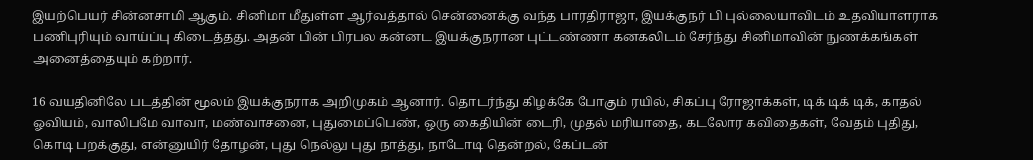இயற்பெயர் சின்னசாமி ஆகும். சினிமா மீதுள்ள ஆர்வத்தால் சென்னைக்கு வந்த பாரதிராஜா, இயக்குநர் பி புல்லையாவிடம் உதவியாளராக பணிபுரியும் வாய்ப்பு கிடைத்தது. அதன் பின் பிரபல கன்னட இயக்குநரான புட்டண்ணா கனகலிடம் சேர்ந்து சினிமாவின் நுணக்கங்கள் அனைத்தையும் கற்றார்.

16 வயதினிலே படத்தின் மூலம் இயக்குநராக அறிமுகம் ஆனார். தொடர்ந்து கிழக்கே போகும் ரயில், சிகப்பு ரோஜாக்கள், டிக் டிக் டிக், காதல் ஓவியம், வாலிபமே வாவா, மண்வாசனை, புதுமைப்பெண், ஒரு கைதியின் டைரி, முதல் மரியாதை, கடலோர கவிதைகள், வேதம் புதிது, கொடி பறக்குது, என்னுயிர் தோழன், புது நெல்லு புது நாத்து, நாடோடி தென்றல், கேப்டன்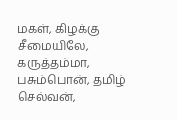மகள், கிழக்கு சீமையிலே, கருத்தம்மா, பசும்பொன், தமிழ் செல்வன்,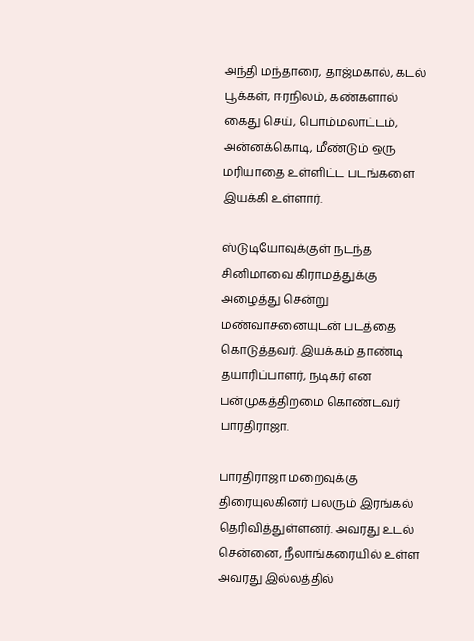அந்தி மந்தாரை, தாஜ்மகால், கடல் பூக்கள், ஈரநிலம், கண்களால் கைது செய், பொம்மலாட்டம், அன்னக்கொடி, மீண்டும் ஒரு மரியாதை உள்ளிட்ட படங்களை இயக்கி உள்ளார்.

ஸ்டுடியோவுக்குள் நடந்த சினிமாவை கிராமத்துக்கு அழைத்து சென்று மண்வாசனையுடன் படத்தை கொடுத்தவர். இயக்கம் தாண்டி தயாரிப்பாளர், நடிகர் என பன்முகத்திறமை கொண்டவர் பாரதிராஜா.

பாரதிராஜா மறைவுக்கு திரையுலகினர் பலரும் இரங்கல் தெரிவித்துள்ளனர். அவரது உடல் சென்னை, நீலாங்கரையில் உள்ள அவரது இல்லத்தில்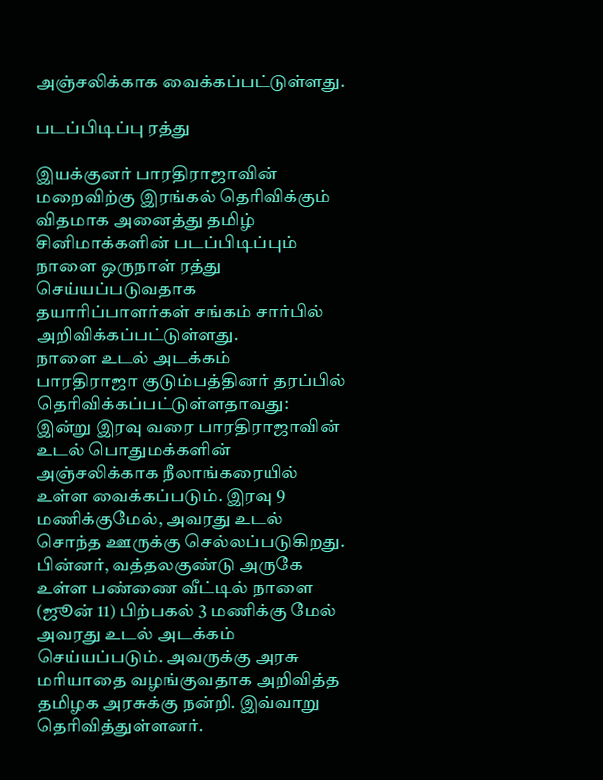அஞ்சலிக்காக வைக்கப்பட்டுள்ளது.

படப்பிடிப்பு ரத்து

இயக்குனர் பாரதிராஜாவின் மறைவிற்கு இரங்கல் தெரிவிக்கும் விதமாக அனைத்து தமிழ் சினிமாக்களின் படப்பிடிப்பும் நாளை ஒருநாள் ரத்து செய்யப்படுவதாக தயாரிப்பாளர்கள் சங்கம் சார்பில் அறிவிக்கப்பட்டுள்ளது.
நாளை உடல் அடக்கம்
பாரதிராஜா குடும்பத்தினர் தரப்பில் தெரிவிக்கப்பட்டுள்ளதாவது: இன்று இரவு வரை பாரதிராஜாவின் உடல் பொதுமக்களின் அஞ்சலிக்காக நீலாங்கரையில் உள்ள வைக்கப்படும். இரவு 9 மணிக்குமேல், அவரது உடல் சொந்த ஊருக்கு செல்லப்படுகிறது. பின்னர், வத்தலகுண்டு அருகே உள்ள பண்ணை வீட்டில் நாளை (ஜூன் 11) பிற்பகல் 3 மணிக்கு மேல் அவரது உடல் அடக்கம் செய்யப்படும். அவருக்கு அரசு மரியாதை வழங்குவதாக அறிவித்த தமிழக அரசுக்கு நன்றி. இவ்வாறு தெரிவித்துள்ளனர்.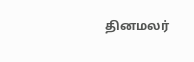தினமலர்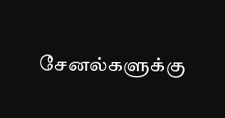சேனல்களுக்கு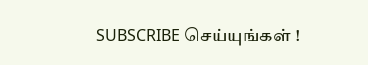SUBSCRIBE செய்யுங்கள் !